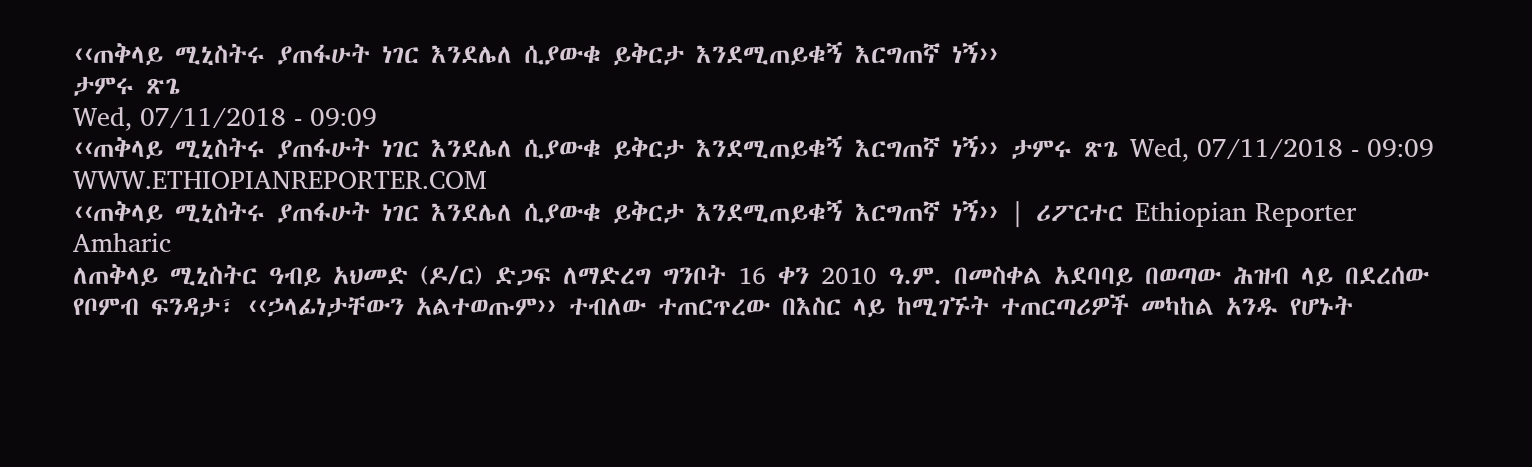‹‹ጠቅላይ ሚኒስትሩ ያጠፋሁት ነገር እንደሌለ ሲያውቁ ይቅርታ እንደሚጠይቁኝ እርግጠኛ ነኝ››
ታምሩ ጽጌ
Wed, 07/11/2018 - 09:09
‹‹ጠቅላይ ሚኒስትሩ ያጠፋሁት ነገር እንደሌለ ሲያውቁ ይቅርታ እንደሚጠይቁኝ እርግጠኛ ነኝ›› ታምሩ ጽጌ Wed, 07/11/2018 - 09:09
WWW.ETHIOPIANREPORTER.COM
‹‹ጠቅላይ ሚኒስትሩ ያጠፋሁት ነገር እንደሌለ ሲያውቁ ይቅርታ እንደሚጠይቁኝ እርግጠኛ ነኝ›› | ሪፖርተር Ethiopian Reporter Amharic
ለጠቅላይ ሚኒስትር ዓብይ አህመድ (ዶ/ር) ድጋፍ ለማድረግ ግንቦት 16 ቀን 2010 ዓ.ም. በመስቀል አደባባይ በወጣው ሕዝብ ላይ በደረሰው የቦምብ ፍንዳታ፣ ‹‹ኃላፊነታቸውን አልተወጡም›› ተብለው ተጠርጥረው በእስር ላይ ከሚገኙት ተጠርጣሪዎች መካከል አንዱ የሆኑት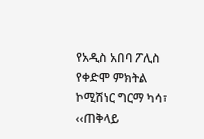የአዲስ አበባ ፖሊስ የቀድሞ ምክትል ኮሚሽነር ግርማ ካሳ፣ ‹‹ጠቅላይ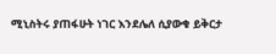ሚኒስትሩ ያጠፋሁት ነገር እንደሌለ ሲያውቁ ይቅርታ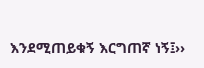እንደሚጠይቁኝ እርግጠኛ ነኝ፤››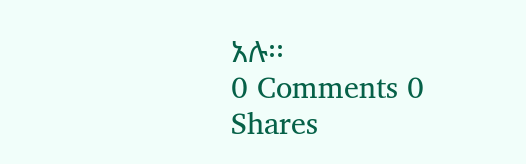አሉ፡፡
0 Comments 0 Shares